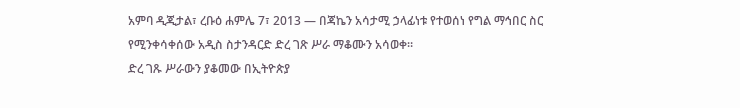አምባ ዲጂታል፣ ረቡዕ ሐምሌ 7፣ 2013 ― በጃኬን አሳታሚ ኃላፊነቱ የተወሰነ የግል ማኅበር ስር የሚንቀሳቀሰው አዲስ ስታንዳርድ ድረ ገጽ ሥራ ማቆሙን አሳወቀ።
ድረ ገጹ ሥራውን ያቆመው በኢትዮጵያ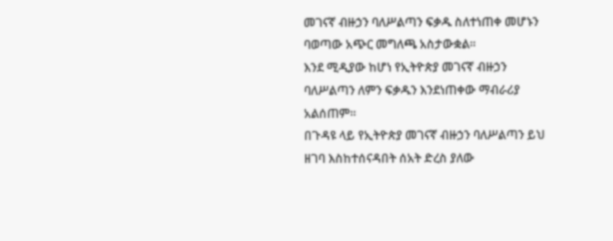መገናኛ ብዙኃን ባለሥልጣን ፍቃዱ ስለተነጠቀ መሆኑን ባወጣው አጭር መግለጫ አስታውቋል።
እንደ ሚዲያው ከሆነ የኢትዮጵያ መገናኛ ብዙኃን ባለሥልጣን ለምን ፍቃዱን እንደነጠቀው ማብራሪያ አልሰጠም።
በጉዳዩ ላይ የኢትዮጵያ መገናኛ ብዙኃን ባለሥልጣን ይህ ዘገባ እስከተሰናዳበት ሰአት ድረስ ያለው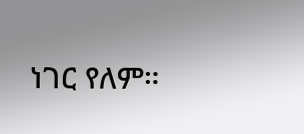ነገር የለም።